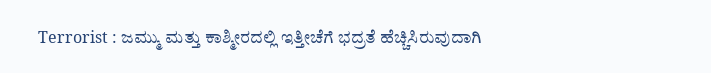Terrorist : ಜಮ್ಮು ಮತ್ತು ಕಾಶ್ಮೀರದಲ್ಲಿ ಇತ್ತೀಚೆಗೆ ಭದ್ರತೆ ಹೆಚ್ಚಿಸಿರುವುದಾಗಿ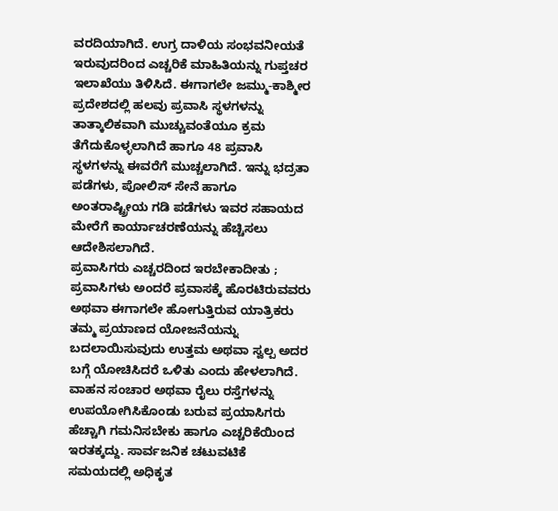ವರದಿಯಾಗಿದೆ. ಉಗ್ರ ದಾಳಿಯ ಸಂಭವನೀಯತೆ ಇರುವುದರಿಂದ ಎಚ್ಚರಿಕೆ ಮಾಹಿತಿಯನ್ನು ಗುಪ್ತಚರ ಇಲಾಖೆಯು ತಿಳಿಸಿದೆ. ಈಗಾಗಲೇ ಜಮ್ಮು-ಕಾಶ್ಮೀರ ಪ್ರದೇಶದಲ್ಲಿ ಹಲವು ಪ್ರವಾಸಿ ಸ್ಥಳಗಳನ್ನು ತಾತ್ಕಾಲಿಕವಾಗಿ ಮುಚ್ಚುವಂತೆಯೂ ಕ್ರಮ ತೆಗೆದುಕೊಳ್ಳಲಾಗಿದೆ ಹಾಗೂ 48 ಪ್ರವಾಸಿ ಸ್ಥಳಗಳನ್ನು ಈವರೆಗೆ ಮುಚ್ಚಲಾಗಿದೆ. ಇನ್ನು ಭದ್ರತಾ ಪಡೆಗಳು, ಪೋಲಿಸ್ ಸೇನೆ ಹಾಗೂ ಅಂತರಾಷ್ಟ್ರೀಯ ಗಡಿ ಪಡೆಗಳು ಇವರ ಸಹಾಯದ ಮೇರೆಗೆ ಕಾರ್ಯಾಚರಣೆಯನ್ನು ಹೆಚ್ಚಿಸಲು ಆದೇಶಿಸಲಾಗಿದೆ.
ಪ್ರವಾಸಿಗರು ಎಚ್ಚರದಿಂದ ಇರಬೇಕಾದೀತು ;
ಪ್ರವಾಸಿಗಳು ಅಂದರೆ ಪ್ರವಾಸಕ್ಕೆ ಹೊರಟಿರುವವರು ಅಥವಾ ಈಗಾಗಲೇ ಹೋಗುತ್ತಿರುವ ಯಾತ್ರಿಕರು ತಮ್ಮ ಪ್ರಯಾಣದ ಯೋಜನೆಯನ್ನು ಬದಲಾಯಿಸುವುದು ಉತ್ತಮ ಅಥವಾ ಸ್ವಲ್ಪ ಅದರ ಬಗ್ಗೆ ಯೋಚಿಸಿದರೆ ಒಳಿತು ಎಂದು ಹೇಳಲಾಗಿದೆ. ವಾಹನ ಸಂಚಾರ ಅಥವಾ ರೈಲು ರಸ್ತೆಗಳನ್ನು ಉಪಯೋಗಿಸಿಕೊಂಡು ಬರುವ ಪ್ರಯಾಸಿಗರು ಹೆಚ್ಚಾಗಿ ಗಮನಿಸಬೇಕು ಹಾಗೂ ಎಚ್ಚರಿಕೆಯಿಂದ ಇರತಕ್ಕದ್ದು. ಸಾರ್ವಜನಿಕ ಚಟುವಟಿಕೆ ಸಮಯದಲ್ಲಿ ಅಧಿಕೃತ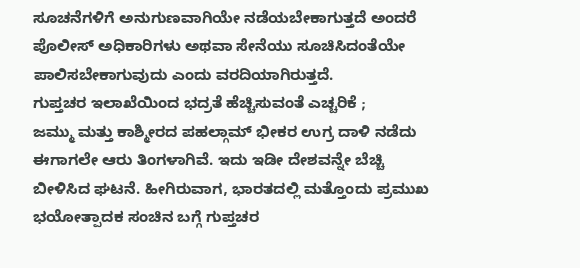ಸೂಚನೆಗಳಿಗೆ ಅನುಗುಣವಾಗಿಯೇ ನಡೆಯಬೇಕಾಗುತ್ತದೆ ಅಂದರೆ ಪೊಲೀಸ್ ಅಧಿಕಾರಿಗಳು ಅಥವಾ ಸೇನೆಯು ಸೂಚಿಸಿದಂತೆಯೇ ಪಾಲಿಸಬೇಕಾಗುವುದು ಎಂದು ವರದಿಯಾಗಿರುತ್ತದೆ.
ಗುಪ್ತಚರ ಇಲಾಖೆಯಿಂದ ಭದ್ರತೆ ಹೆಚ್ಚಿಸುವಂತೆ ಎಚ್ಚರಿಕೆ ;
ಜಮ್ಮು ಮತ್ತು ಕಾಶ್ಮೀರದ ಪಹಲ್ಗಾಮ್ ಭೀಕರ ಉಗ್ರ ದಾಳಿ ನಡೆದು ಈಗಾಗಲೇ ಆರು ತಿಂಗಳಾಗಿವೆ. ಇದು ಇಡೀ ದೇಶವನ್ನೇ ಬೆಚ್ಚಿ ಬೀಳಿಸಿದ ಘಟನೆ. ಹೀಗಿರುವಾಗ, ಭಾರತದಲ್ಲಿ ಮತ್ತೊಂದು ಪ್ರಮುಖ ಭಯೋತ್ಪಾದಕ ಸಂಚಿನ ಬಗ್ಗೆ ಗುಪ್ತಚರ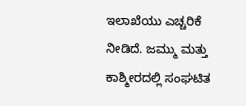ಇಲಾಖೆಯು ಎಚ್ಚರಿಕೆ ನೀಡಿದೆ. ಜಮ್ಮು ಮತ್ತು ಕಾಶ್ಮೀರದಲ್ಲಿ ಸಂಘಟಿತ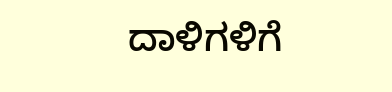ದಾಳಿಗಳಿಗೆ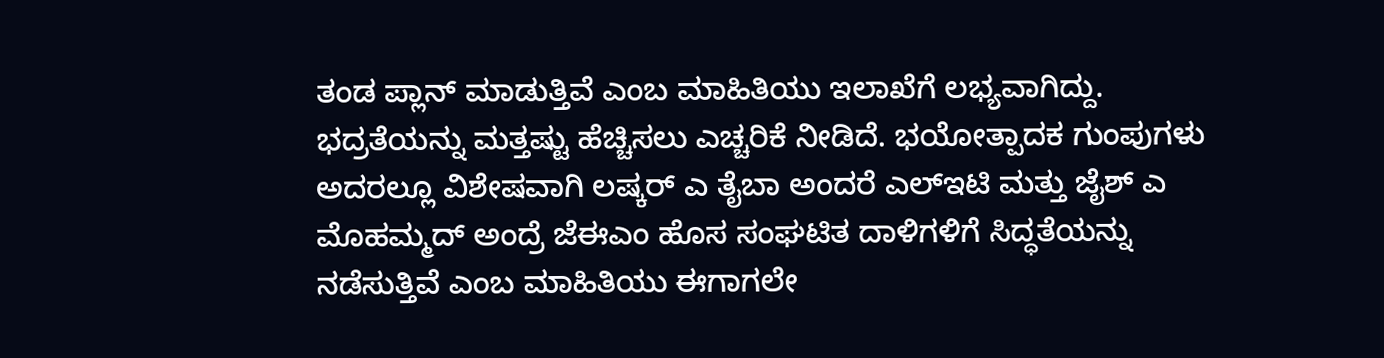ತಂಡ ಪ್ಲಾನ್ ಮಾಡುತ್ತಿವೆ ಎಂಬ ಮಾಹಿತಿಯು ಇಲಾಖೆಗೆ ಲಭ್ಯವಾಗಿದ್ದು. ಭದ್ರತೆಯನ್ನು ಮತ್ತಷ್ಟು ಹೆಚ್ಚಿಸಲು ಎಚ್ಚರಿಕೆ ನೀಡಿದೆ. ಭಯೋತ್ಪಾದಕ ಗುಂಪುಗಳು ಅದರಲ್ಲೂ ವಿಶೇಷವಾಗಿ ಲಷ್ಕರ್ ಎ ತೈಬಾ ಅಂದರೆ ಎಲ್ಇಟಿ ಮತ್ತು ಜೈಶ್ ಎ ಮೊಹಮ್ಮದ್ ಅಂದ್ರೆ ಜೆಈಎಂ ಹೊಸ ಸಂಘಟಿತ ದಾಳಿಗಳಿಗೆ ಸಿದ್ಧತೆಯನ್ನು ನಡೆಸುತ್ತಿವೆ ಎಂಬ ಮಾಹಿತಿಯು ಈಗಾಗಲೇ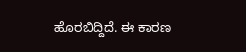ಹೊರಬಿದ್ದಿದೆ. ಈ ಕಾರಣ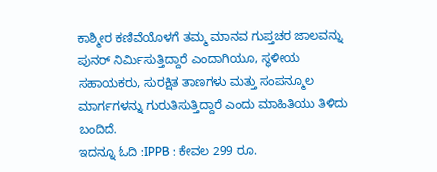ಕಾಶ್ಮೀರ ಕಣಿವೆಯೊಳಗೆ ತಮ್ಮ ಮಾನವ ಗುಪ್ತಚರ ಜಾಲವನ್ನು ಪುನರ್ ನಿರ್ಮಿಸುತ್ತಿದ್ದಾರೆ ಎಂದಾಗಿಯೂ, ಸ್ಥಳೀಯ ಸಹಾಯಕರು, ಸುರಕ್ಷಿತ ತಾಣಗಳು ಮತ್ತು ಸಂಪನ್ಮೂಲ ಮಾರ್ಗಗಳನ್ನು ಗುರುತಿಸುತ್ತಿದ್ದಾರೆ ಎಂದು ಮಾಹಿತಿಯು ತಿಳಿದು ಬಂದಿದೆ.
ಇದನ್ನೂ ಓದಿ :IPPB : ಕೇವಲ 299 ರೂ.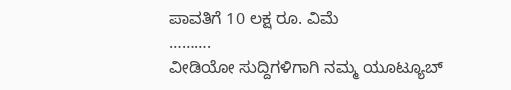ಪಾವತಿಗೆ 10 ಲಕ್ಷ ರೂ. ವಿಮೆ
……….
ವೀಡಿಯೋ ಸುದ್ದಿಗಳಿಗಾಗಿ ನಮ್ಮ ಯೂಟ್ಯೂಬ್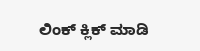ಲಿಂಕ್ ಕ್ಲಿಕ್ ಮಾಡಿ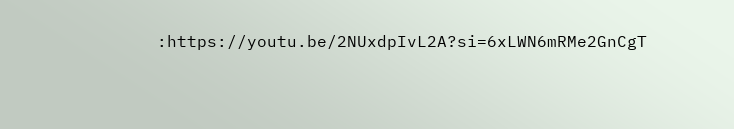:https://youtu.be/2NUxdpIvL2A?si=6xLWN6mRMe2GnCgT